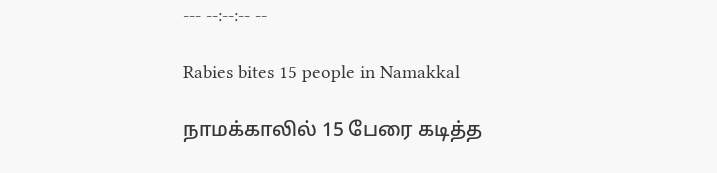--- --:--:-- --

Rabies bites 15 people in Namakkal

நாமக்காலில் 15 பேரை கடித்த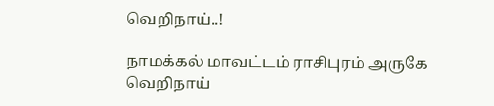வெறிநாய்..!

நாமக்கல் மாவட்டம் ராசிபுரம் அருகே வெறிநாய்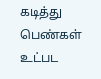கடித்து பெண்கள் உட்பட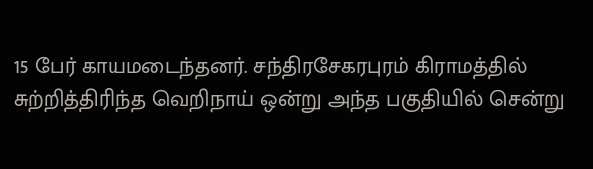15 பேர் காயமடைந்தனர். சந்திரசேகரபுரம் கிராமத்தில் சுற்றித்திரிந்த வெறிநாய் ஒன்று அந்த பகுதியில் சென்று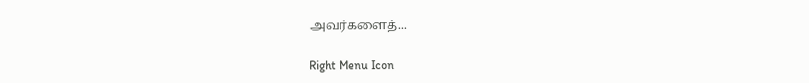அவர்களைத்...

Right Menu Icon